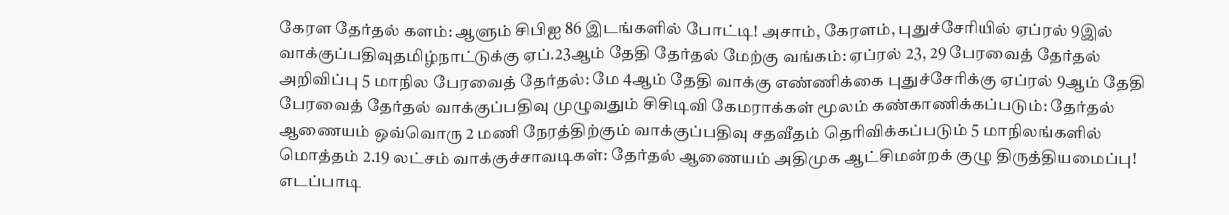கேரள தேர்தல் களம்: ஆளும் சிபிஐ 86 இடங்களில் போட்டி! அசாம், கேரளம், புதுச்சேரியில் ஏப்ரல் 9இல் வாக்குப்பதிவுதமிழ்நாட்டுக்கு ஏப்.23ஆம் தேதி தேர்தல் மேற்கு வங்கம்: ஏப்ரல் 23, 29 பேரவைத் தேர்தல் அறிவிப்பு 5 மாநில பேரவைத் தேர்தல்: மே 4ஆம் தேதி வாக்கு எண்ணிக்கை புதுச்சேரிக்கு ஏப்ரல் 9ஆம் தேதி பேரவைத் தேர்தல் வாக்குப்பதிவு முழுவதும் சிசிடிவி கேமராக்கள் மூலம் கண்காணிக்கப்படும்: தேர்தல் ஆணையம் ஒவ்வொரு 2 மணி நேரத்திற்கும் வாக்குப்பதிவு சதவீதம் தெரிவிக்கப்படும் 5 மாநிலங்களில் மொத்தம் 2.19 லட்சம் வாக்குச்சாவடிகள்: தேர்தல் ஆணையம் அதிமுக ஆட்சிமன்றக் குழு திருத்தியமைப்பு! எடப்பாடி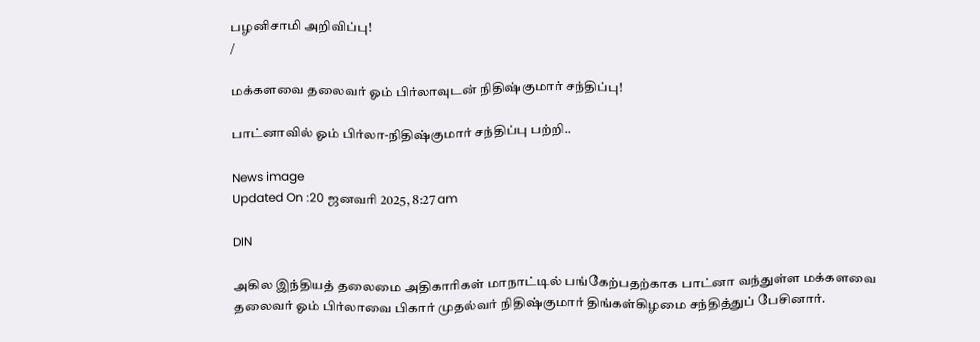பழனிசாமி அறிவிப்பு!
/

மக்களவை தலைவர் ஓம் பிர்லாவுடன் நிதிஷ்குமார் சந்திப்பு!

பாட்னாவில் ஓம் பிர்லா-நிதிஷ்குமார் சந்திப்பு பற்றி..

News image
Updated On :20 ஜனவரி 2025, 8:27 am

DIN

அகில இந்தியத் தலைமை அதிகாரிகள் மாநாட்டில் பங்கேற்பதற்காக பாட்னா வந்துள்ள மக்களவை தலைவர் ஓம் பிர்லாவை பிகார் முதல்வர் நிதிஷ்குமார் திங்கள்கிழமை சந்தித்துப் பேசினார்.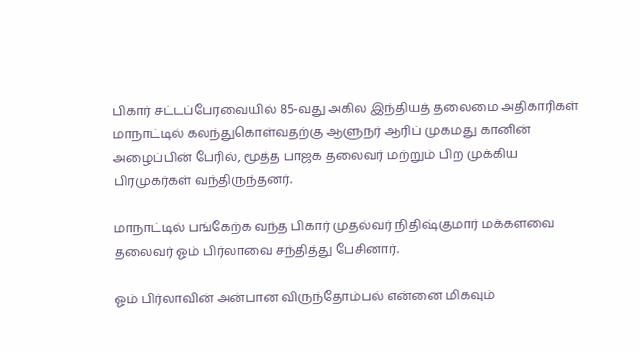பிகார் சட்டப்பேரவையில் 85-வது அகில இந்தியத் தலைமை அதிகாரிகள் மாநாட்டில் கலந்துகொள்வதற்கு ஆளுநர் ஆரிப் முகமது கானின் அழைப்பின் பேரில், மூத்த பாஜக தலைவர் மற்றும் பிற முக்கிய பிரமுகர்கள் வந்திருந்தனர்.

மாநாட்டில் பங்கேற்க வந்த பிகார் முதல்வர் நிதிஷ்குமார் மக்களவை தலைவர் ஓம் பிர்லாவை சந்தித்து பேசினார்.

ஓம் பிர்லாவின் அன்பான விருந்தோம்பல் என்னை மிகவும்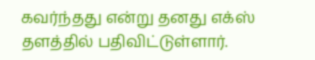கவர்ந்தது என்று தனது எக்ஸ் தளத்தில் பதிவிட்டுள்ளார்.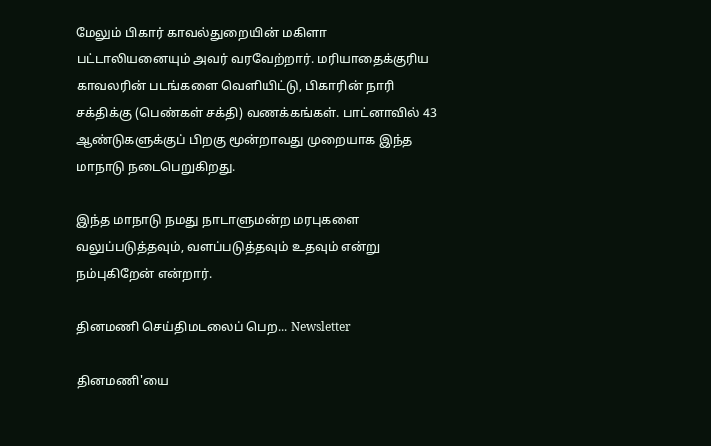மேலும் பிகார் காவல்துறையின் மகிளா பட்டாலியனையும் அவர் வரவேற்றார். மரியாதைக்குரிய காவலரின் படங்களை வெளியிட்டு, பிகாரின் நாரி சக்திக்கு (பெண்கள் சக்தி) வணக்கங்கள். பாட்னாவில் 43 ஆண்டுகளுக்குப் பிறகு மூன்றாவது முறையாக இந்த மாநாடு நடைபெறுகிறது.

இந்த மாநாடு நமது நாடாளுமன்ற மரபுகளை வலுப்படுத்தவும், வளப்படுத்தவும் உதவும் என்று நம்புகிறேன் என்றார்.

தினமணி செய்திமடலைப் பெற... Newsletter

தினமணி'யை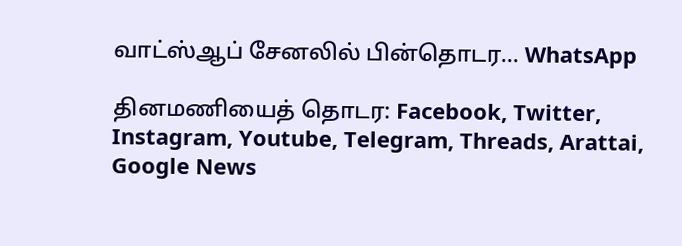வாட்ஸ்ஆப் சேனலில் பின்தொடர... WhatsApp

தினமணியைத் தொடர: Facebook, Twitter, Instagram, Youtube, Telegram, Threads, Arattai, Google News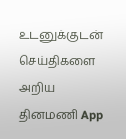உடனுக்குடன் செய்திகளை அறிய தினமணி App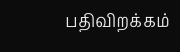பதிவிறக்கம்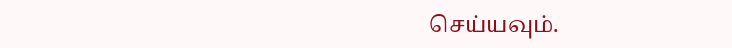செய்யவும்.